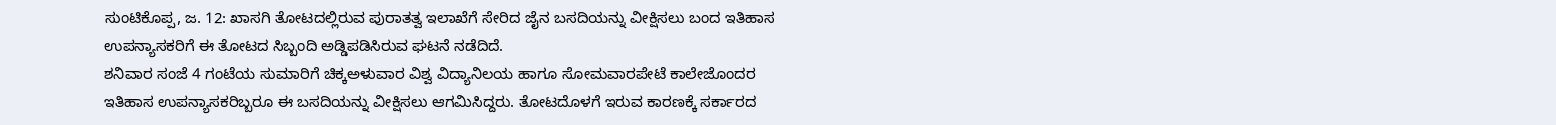ಸುಂಟಿಕೊಪ್ಪ, ಜ. 12: ಖಾಸಗಿ ತೋಟದಲ್ಲಿರುವ ಪುರಾತತ್ವ ಇಲಾಖೆಗೆ ಸೇರಿದ ಜೈನ ಬಸದಿಯನ್ನು ವೀಕ್ಷಿಸಲು ಬಂದ ಇತಿಹಾಸ ಉಪನ್ಯಾಸಕರಿಗೆ ಈ ತೋಟದ ಸಿಬ್ಬಂದಿ ಅಡ್ಡಿಪಡಿಸಿರುವ ಘಟನೆ ನಡೆದಿದೆ.
ಶನಿವಾರ ಸಂಜೆ 4 ಗಂಟೆಯ ಸುಮಾರಿಗೆ ಚಿಕ್ಕಅಳುವಾರ ವಿಶ್ವ ವಿದ್ಯಾನಿಲಯ ಹಾಗೂ ಸೋಮವಾರಪೇಟೆ ಕಾಲೇಜೊಂದರ ಇತಿಹಾಸ ಉಪನ್ಯಾಸಕರಿಬ್ಬರೂ ಈ ಬಸದಿಯನ್ನು ವೀಕ್ಷಿಸಲು ಆಗಮಿಸಿದ್ದರು. ತೋಟದೊಳಗೆ ಇರುವ ಕಾರಣಕ್ಕೆ ಸರ್ಕಾರದ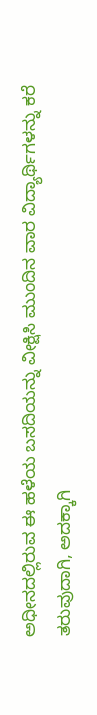ಅಧೀನದಲ್ಲಿರುವ ಈ ಹಳೆಯ ಬಸದಿಯನ್ನು ವೀಕ್ಷಿಸಿ ಮುಂದಿನ ವಾರ ವಿದ್ಯಾರ್ಥಿಗಳನ್ನು ಕರೆ ತರುವುದಾಗಿ, ಅದಕ್ಕಾಗಿ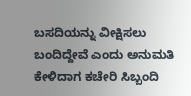ಬಸದಿಯನ್ನು ವೀಕ್ಷಿಸಲು ಬಂದಿದ್ದೇವೆ ಎಂದು ಅನುಮತಿ ಕೇಳಿದಾಗ ಕಚೇರಿ ಸಿಬ್ಬಂದಿ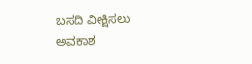ಬಸದಿ ವೀಕ್ಷಿಸಲು ಅವಕಾಶ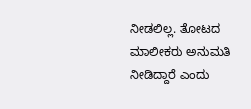ನೀಡಲಿಲ್ಲ. ತೋಟದ ಮಾಲೀಕರು ಅನುಮತಿ ನೀಡಿದ್ದಾರೆ ಎಂದು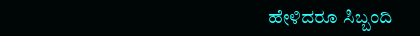ಹೇಳಿದರೂ ಸಿಬ್ಬಂದಿ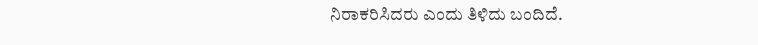ನಿರಾಕರಿಸಿದರು ಎಂದು ತಿಳಿದು ಬಂದಿದೆ.